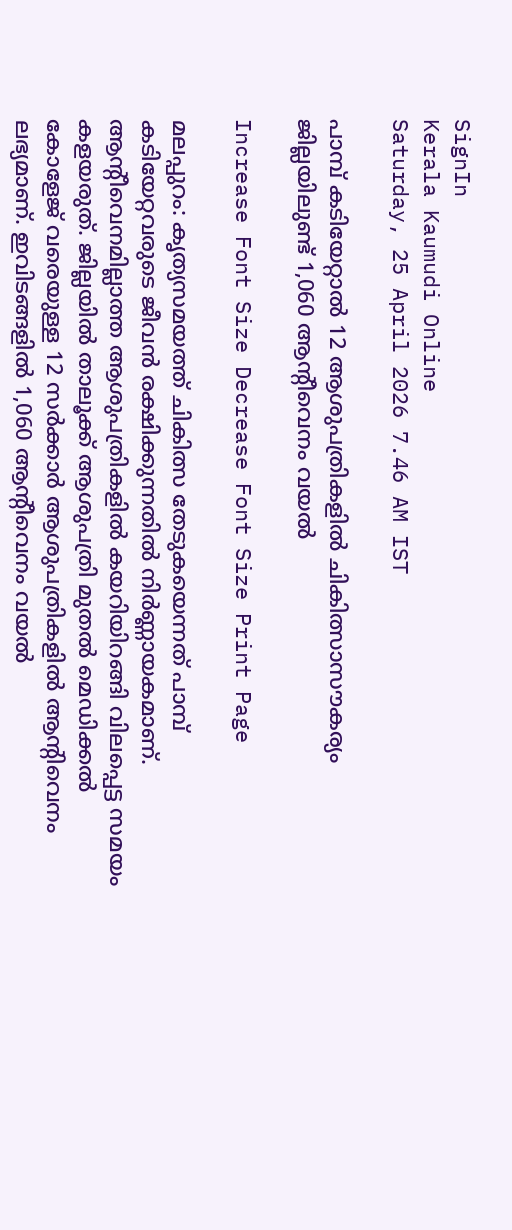SignIn
Kerala Kaumudi Online
Saturday, 25 April 2026 7.46 AM IST

പാമ്പ് കടിയേറ്റാൽ 12 ആശുപത്രികളിൽ ചികിത്സാസൗകര്യം ജില്ലയിലുണ്ട് 1,060 ആന്റീവെനം വയൽ

Increase Font Size Decrease Font Size Print Page

മലപ്പുറം: കൃത്യസമയത്ത് ചികിത്സ തേടുകയെന്നത് പാമ്പ് കടിയേറ്റവരുടെ ജീവൻ രക്ഷിക്കുന്നതിൽ നിർണ്ണായകമാണ്. ആന്റീവെനമില്ലാത്ത ആശുപത്രികളിൽ കയറിയിറങ്ങി വിലപ്പെട്ട സമയം കളയരുത്. ജില്ലയിൽ താലൂക്ക് ആശുപത്രി മുതൽ മെഡിക്കൽ കോളേജ് വരെയുള്ള 12 സർക്കാർ ആശുപത്രികളിൽ ആന്റിവെനം ലഭ്യമാണ്. ഇവിടങ്ങളിൽ 1,060 ആന്റീവെനം വയൽ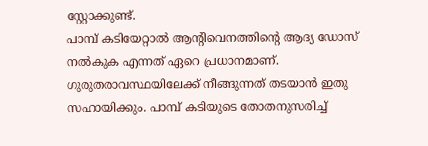സ്റ്റോക്കുണ്ട്.
പാമ്പ് കടിയേറ്റാൽ ആന്റിവെനത്തിന്റെ ആദ്യ ഡോസ് നൽകുക എന്നത് ഏറെ പ്രധാനമാണ്. ഗുരുതരാവസ്ഥയിലേക്ക് നീങ്ങുന്നത് തടയാൻ ഇതു സഹായിക്കും. പാമ്പ് കടിയുടെ തോതനുസരിച്ച്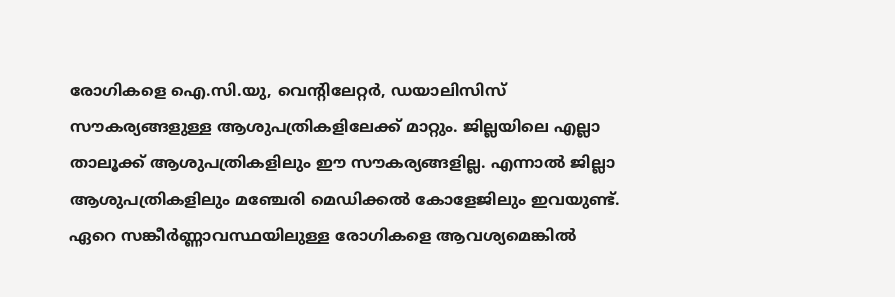രോഗികളെ ഐ.സി.യു, വെന്റിലേറ്റർ, ഡയാലിസിസ് സൗകര്യങ്ങളുള്ള ആശുപത്രികളിലേക്ക് മാറ്റും. ജില്ലയിലെ എല്ലാ താലൂക്ക് ആശുപത്രികളിലും ഈ സൗകര്യങ്ങളില്ല. എന്നാൽ ജില്ലാ ആശുപത്രികളിലും മഞ്ചേരി മെഡിക്കൽ കോളേജിലും ഇവയുണ്ട്. ഏറെ സങ്കീർണ്ണാവസ്ഥയിലുള്ള രോഗികളെ ആവശ്യമെങ്കിൽ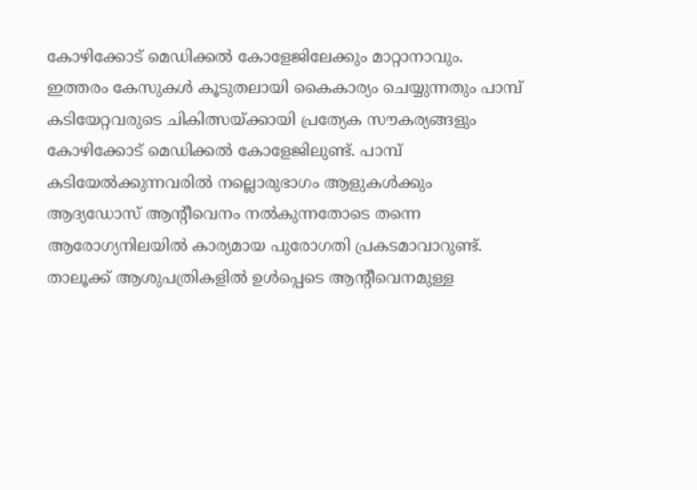കോഴിക്കോട് മെഡിക്കൽ കോളേജിലേക്കും മാറ്റാനാവും. ഇത്തരം കേസുകൾ കൂടുതലായി കൈകാര്യം ചെയ്യുന്നതും പാമ്പ് കടിയേറ്റവരുടെ ചികിത്സയ്ക്കായി പ്രത്യേക സൗകര്യങ്ങളും കോഴിക്കോട് മെഡിക്കൽ കോളേജിലുണ്ട്. പാമ്പ് കടിയേൽക്കുന്നവരിൽ നല്ലൊരുഭാഗം ആളുകൾക്കും ആദ്യഡോസ് ആന്റീവെനം നൽകുന്നതോടെ തന്നെ ആരോഗ്യനിലയിൽ കാര്യമായ പുരോഗതി പ്രകടമാവാറുണ്ട്. താലൂക്ക് ആശുപത്രികളിൽ ഉൾപ്പെടെ ആന്റീവെനമുള്ള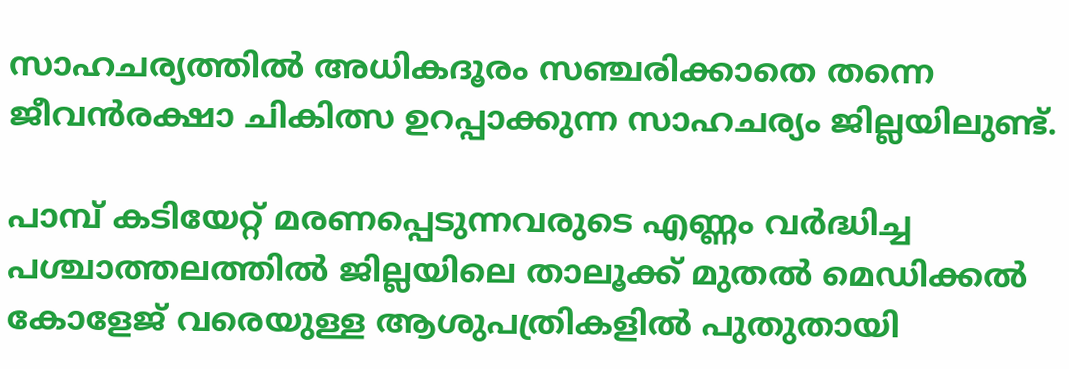സാഹചര്യത്തിൽ അധികദൂരം സഞ്ചരിക്കാതെ തന്നെ ജീവൻരക്ഷാ ചികിത്സ ഉറപ്പാക്കുന്ന സാഹചര്യം ജില്ലയിലുണ്ട്.

പാമ്പ് കടിയേറ്റ് മരണപ്പെടുന്നവരുടെ എണ്ണം വർദ്ധിച്ച പശ്ചാത്തലത്തിൽ ജില്ലയിലെ താലൂക്ക് മുതൽ മെഡിക്കൽ കോളേജ് വരെയുള്ള ആശുപത്രികളിൽ പുതുതായി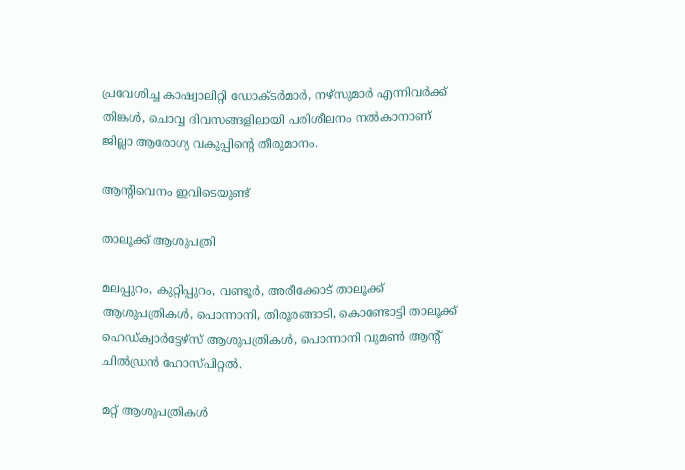പ്രവേശിച്ച കാഷ്വാലിറ്റി ഡോക്ടർമാർ, നഴ്സുമാർ എന്നിവർക്ക് തിങ്കൾ, ചൊവ്വ ദിവസങ്ങളിലായി പരിശീലനം നൽകാനാണ് ജില്ലാ ആരോഗ്യ വകുപ്പിന്റെ തീരുമാനം.

ആന്റിവെനം ഇവിടെയുണ്ട്

താലൂക്ക് ആശുപത്രി

മലപ്പുറം, കുറ്റിപ്പുറം, വണ്ടൂർ, അരീക്കോട് താലൂക്ക് ആശുപത്രികൾ, പൊന്നാനി, തിരൂരങ്ങാടി, കൊണ്ടോട്ടി താലൂക്ക് ഹെഡ്ക്വാർട്ടേഴ്സ് ആശുപത്രികൾ, പൊന്നാനി വുമൺ ആന്റ് ചിൽഡ്രൻ ഹോസ്പിറ്റൽ.

മറ്റ് ആശുപത്രികൾ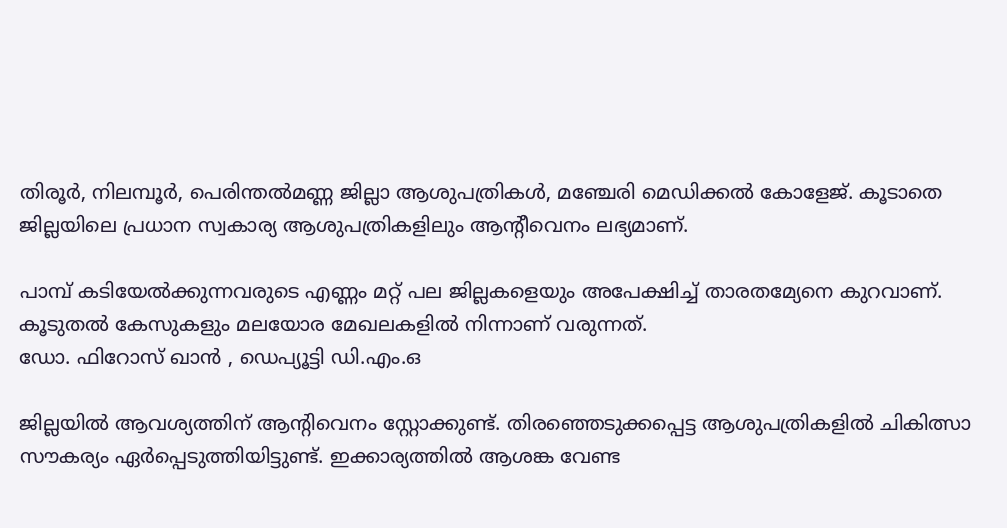തിരൂർ, നിലമ്പൂർ, പെരിന്തൽമണ്ണ ജില്ലാ ആശുപത്രികൾ, മഞ്ചേരി മെഡിക്കൽ കോളേജ്. കൂടാതെ ജില്ലയിലെ പ്രധാന സ്വകാര്യ ആശുപത്രികളിലും ആന്റീവെനം ലഭ്യമാണ്.

പാമ്പ് കടിയേൽക്കുന്നവരുടെ എണ്ണം മറ്റ് പല ജില്ലകളെയും അപേക്ഷിച്ച് താരതമ്യേനെ കുറവാണ്. കൂടുതൽ കേസുകളും മലയോര മേഖലകളിൽ നിന്നാണ് വരുന്നത്.
ഡോ. ഫിറോസ് ഖാൻ , ഡെപ്യൂട്ടി ഡി.എം.ഒ

ജില്ലയിൽ ആവശ്യത്തിന് ആന്റിവെനം സ്റ്റോക്കുണ്ട്. തിരഞ്ഞെടുക്കപ്പെട്ട ആശുപത്രികളിൽ ചികിത്സാ സൗകര്യം ഏർപ്പെടുത്തിയിട്ടുണ്ട്. ഇക്കാര്യത്തിൽ ആശങ്ക വേണ്ട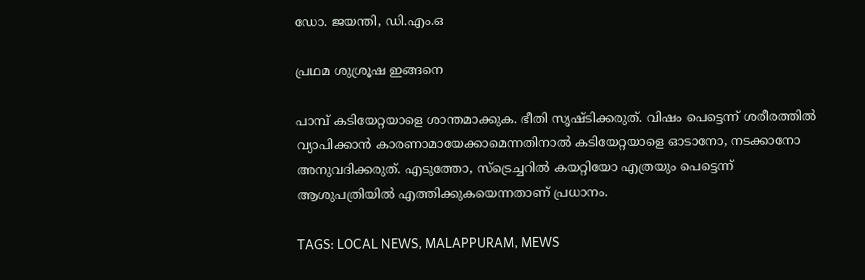ഡോ. ജയന്തി, ഡി.എം.ഒ

പ്രഥമ ശുശ്രൂഷ ഇങ്ങനെ

പാമ്പ് കടിയേറ്റയാളെ ശാന്തമാക്കുക. ഭീതി സൃഷ്ടിക്കരുത്. വിഷം പെട്ടെന്ന് ശരീരത്തിൽ വ്യാപിക്കാൻ കാരണാമായേക്കാമെന്നതിനാൽ കടിയേറ്റയാളെ ഓടാനോ, നടക്കാനോ അനുവദിക്കരുത്. എടുത്തോ, സ്‌ട്രെച്ചറിൽ കയറ്റിയോ എത്രയും പെട്ടെന്ന് ആശുപത്രിയിൽ എത്തിക്കുകയെന്നതാണ് പ്രധാനം.

TAGS: LOCAL NEWS, MALAPPURAM, MEWS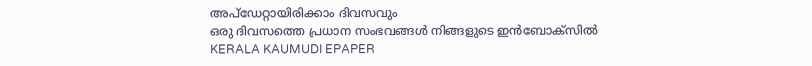അപ്ഡേറ്റായിരിക്കാം ദിവസവും
ഒരു ദിവസത്തെ പ്രധാന സംഭവങ്ങൾ നിങ്ങളുടെ ഇൻബോക്സിൽ
KERALA KAUMUDI EPAPER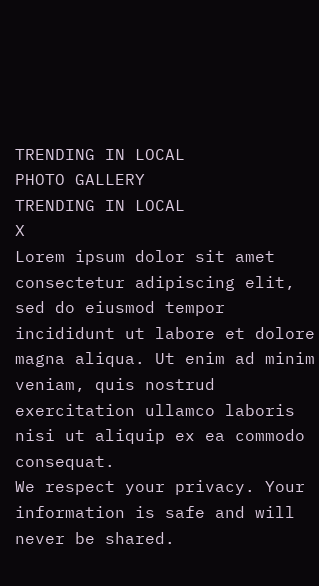TRENDING IN LOCAL
PHOTO GALLERY
TRENDING IN LOCAL
X
Lorem ipsum dolor sit amet
consectetur adipiscing elit, sed do eiusmod tempor incididunt ut labore et dolore magna aliqua. Ut enim ad minim veniam, quis nostrud exercitation ullamco laboris nisi ut aliquip ex ea commodo consequat.
We respect your privacy. Your information is safe and will never be shared.